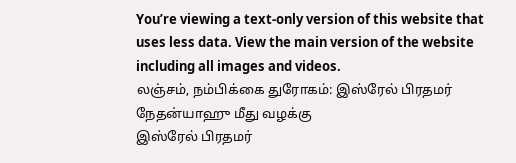You’re viewing a text-only version of this website that uses less data. View the main version of the website including all images and videos.
லஞ்சம், நம்பிக்கை துரோகம்: இஸ்ரேல் பிரதமர் நேதன்யாஹு மீது வழக்கு
இஸ்ரேல் பிரதமர்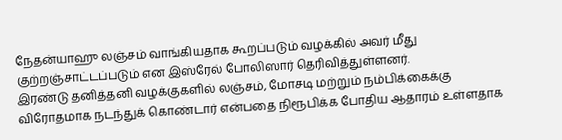நேதன்யாஹு லஞ்சம் வாங்கியதாக கூறப்படும் வழக்கில் அவர் மீது குற்றஞ்சாட்டப்படும் என இஸ்ரேல் போலிஸார் தெரிவித்துள்ளனர்.
இரண்டு தனித்தனி வழக்குகளில் லஞ்சம், மோசடி மற்றும் நம்பிக்கைக்கு விரோதமாக நடந்துக் கொண்டார் என்பதை நிரூபிக்க போதிய ஆதாரம் உள்ளதாக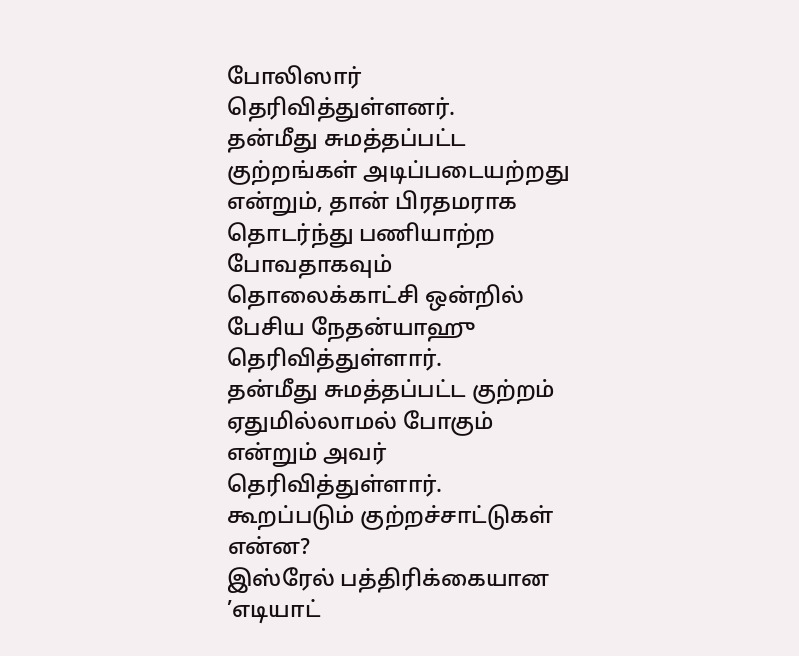போலிஸார் தெரிவித்துள்ளனர்.
தன்மீது சுமத்தப்பட்ட குற்றங்கள் அடிப்படையற்றது என்றும், தான் பிரதமராக தொடர்ந்து பணியாற்ற போவதாகவும் தொலைக்காட்சி ஒன்றில் பேசிய நேதன்யாஹு தெரிவித்துள்ளார்.
தன்மீது சுமத்தப்பட்ட குற்றம் ஏதுமில்லாமல் போகும் என்றும் அவர் தெரிவித்துள்ளார்.
கூறப்படும் குற்றச்சாட்டுகள் என்ன?
இஸ்ரேல் பத்திரிக்கையான ’எடியாட்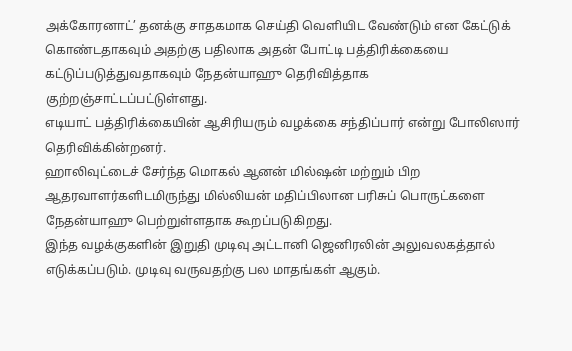அக்கோரனாட்’ தனக்கு சாதகமாக செய்தி வெளியிட வேண்டும் என கேட்டுக் கொண்டதாகவும் அதற்கு பதிலாக அதன் போட்டி பத்திரிக்கையை கட்டுப்படுத்துவதாகவும் நேதன்யாஹு தெரிவித்தாக குற்றஞ்சாட்டப்பட்டுள்ளது.
எடியாட் பத்திரிக்கையின் ஆசிரியரும் வழக்கை சந்திப்பார் என்று போலிஸார் தெரிவிக்கின்றனர்.
ஹாலிவுட்டைச் சேர்ந்த மொகல் ஆனன் மில்ஷன் மற்றும் பிற ஆதரவாளர்களிடமிருந்து மில்லியன் மதிப்பிலான பரிசுப் பொருட்களை நேதன்யாஹு பெற்றுள்ளதாக கூறப்படுகிறது.
இந்த வழக்குகளின் இறுதி முடிவு அட்டானி ஜெனிரலின் அலுவலகத்தால் எடுக்கப்படும். முடிவு வருவதற்கு பல மாதங்கள் ஆகும்.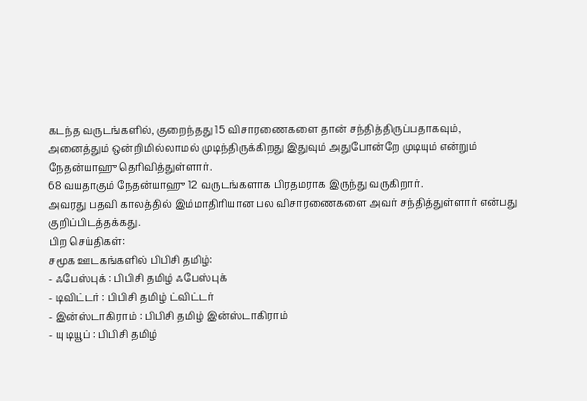கடந்த வருடங்களில், குறைந்தது 15 விசாரணைகளை தான் சந்தித்திருப்பதாகவும், அனைத்தும் ஒன்றிமில்லாமல் முடிந்திருக்கிறது இதுவும் அதுபோன்றே முடியும் என்றும் நேதன்யாஹு தெரிவித்துள்ளார்.
68 வயதாகும் நேதன்யாஹு 12 வருடங்களாக பிரதமராக இருந்து வருகிறார்.
அவரது பதவி காலத்தில் இம்மாதிரியான பல விசாரணைகளை அவர் சந்தித்துள்ளார் என்பது குறிப்பிடத்தக்கது.
பிற செய்திகள்:
சமூக ஊடகங்களில் பிபிசி தமிழ்:
- ஃபேஸ்புக் : பிபிசி தமிழ் ஃபேஸ்புக்
- டிவிட்டர் : பிபிசி தமிழ் ட்விட்டர்
- இன்ஸ்டாகிராம் : பிபிசி தமிழ் இன்ஸ்டாகிராம்
- யு டியூப் : பிபிசி தமிழ்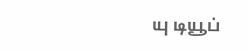யு டியூப்